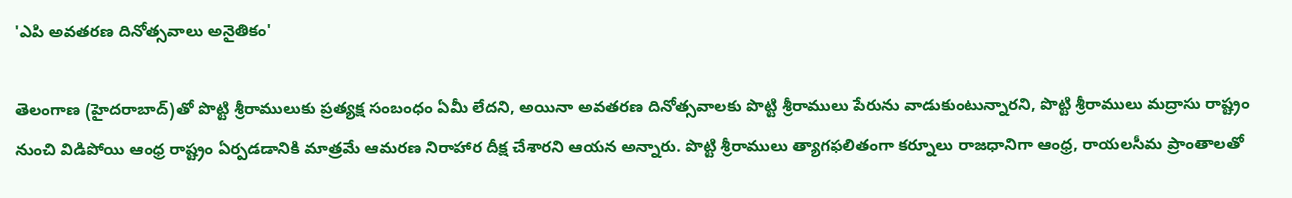'ఎపి అవతరణ దినోత్సవాలు అనైతికం'

తెలంగాణ (హైదరాబాద్)తో పొట్టి శ్రీరాములుకు ప్రత్యక్ష సంబంధం ఏమీ లేదని, అయినా అవతరణ దినోత్సవాలకు పొట్టి శ్రీరాములు పేరును వాడుకుంటున్నారని, పొట్టి శ్రీరాములు మద్రాసు రాష్ట్రం నుంచి విడిపోయి ఆంధ్ర రాష్ట్రం ఏర్పడడానికి మాత్రమే ఆమరణ నిరాహార దీక్ష చేశారని ఆయన అన్నారు. పొట్టి శ్రీరాములు త్యాగఫలితంగా కర్నూలు రాజధానిగా ఆంధ్ర, రాయలసీమ ప్రాంతాలతో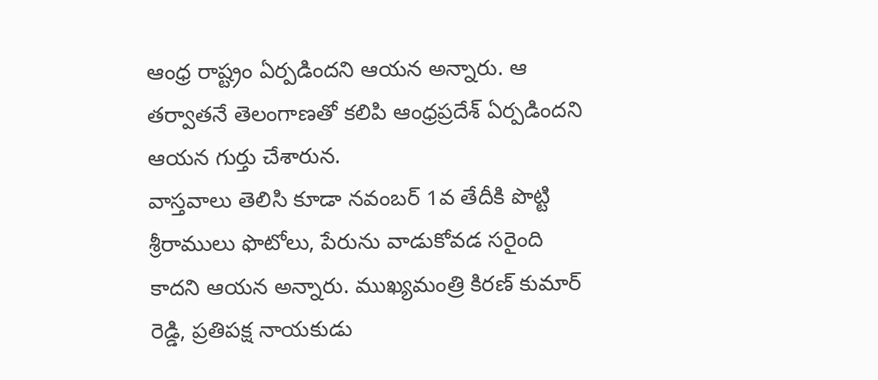ఆంధ్ర రాష్ట్రం ఏర్పడిందని ఆయన అన్నారు. ఆ తర్వాతనే తెలంగాణతో కలిపి ఆంధ్రప్రదేశ్ ఏర్పడిందని ఆయన గుర్తు చేశారున.
వాస్తవాలు తెలిసి కూడా నవంబర్ 1వ తేదీకి పొట్టి శ్రీరాములు ఫొటోలు, పేరును వాడుకోవడ సరైంది కాదని ఆయన అన్నారు. ముఖ్యమంత్రి కిరణ్ కుమార్ రెడ్డి, ప్రతిపక్ష నాయకుడు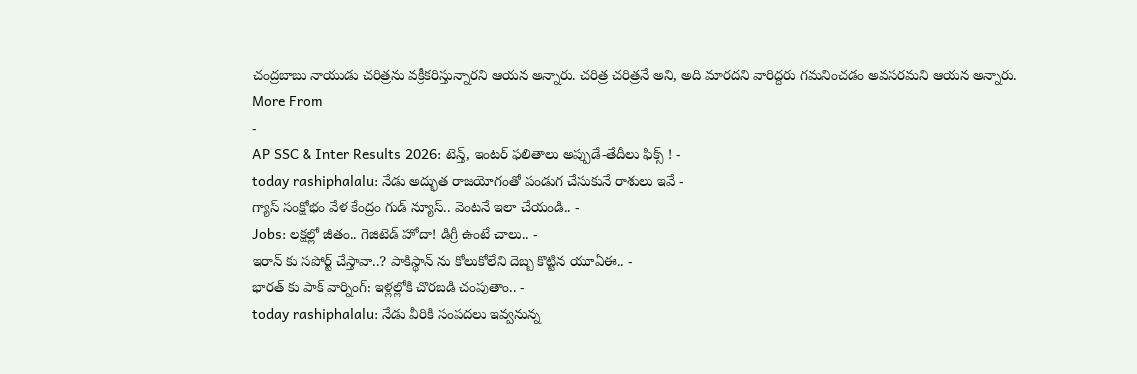చంద్రబాబు నాయుడు చరిత్రను వక్రీకరిస్తున్నారని ఆయన అన్నారు. చరిత్ర చరిత్రనే అని, అది మారదని వారిద్దరు గమనించడం అవసరమని ఆయన అన్నారు.
More From
-
AP SSC & Inter Results 2026: టెన్త్, ఇంటర్ ఫలితాలు అప్పుడే-తేదీలు ఫిక్స్ ! -
today rashiphalalu: నేడు అద్భుత రాజయోగంతో పండుగ చేసుకునే రాశులు ఇవే -
గ్యాస్ సంక్షోభం వేళ కేంద్రం గుడ్ న్యూస్.. వెంటనే ఇలా చేయండి.. -
Jobs: లక్షల్లో జీతం.. గెజిటెడ్ హోదా! డిగ్రీ ఉంటే చాలు.. -
ఇరాన్ కు సపోర్ట్ చేస్తావా..? పాకిస్థాన్ ను కోలుకోలేని దెబ్బ కొట్టిన యూఏఈ.. -
భారత్ కు పాక్ వార్నింగ్: ఇళ్లల్లోకి చొరబడి చంపుతాం.. -
today rashiphalalu: నేడు వీరికి సంపదలు ఇవ్వనున్న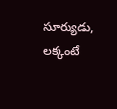సూర్యుడు, లక్కంటే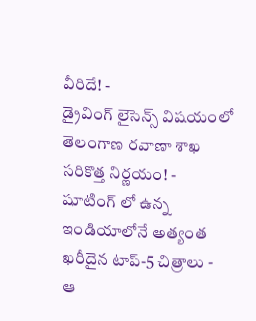వీరిదే! -
డ్రైవింగ్ లైసెన్స్ విషయంలో తెలంగాణ రవాణా శాఖ సరికొత్త నిర్ణయం! -
షూటింగ్ లో ఉన్న ఇండియాలోనే అత్యంత ఖరీదైన టాప్-5 చిత్రాలు -
ఆ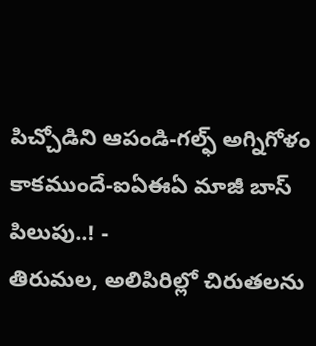పిచ్చోడిని ఆపండి-గల్ఫ్ అగ్నిగోళం కాకముందే-ఐఏఈఏ మాజీ బాస్ పిలుపు..! -
తిరుమల, అలిపిరిల్లో చిరుతలను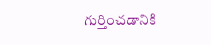గుర్తించడానికి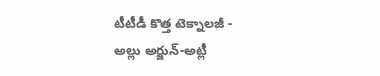టీటీడీ కొత్త టెక్నాలజీ -
అల్లు అర్జున్-అట్లీ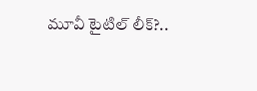మూవీ టైటిల్ లీక్?..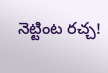నెట్టింట రచ్చ!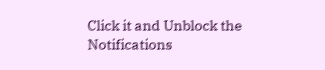Click it and Unblock the Notifications